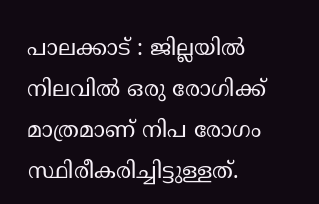പാലക്കാട് : ജില്ലയിൽ നിലവിൽ ഒരു രോഗിക്ക് മാത്രമാണ് നിപ രോഗം സ്ഥിരീകരിച്ചിട്ടുള്ളത്.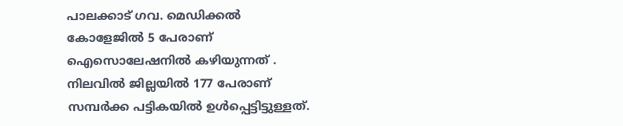പാലക്കാട് ഗവ. മെഡിക്കൽ കോളേജിൽ 5 പേരാണ് ഐസൊലേഷനിൽ കഴിയുന്നത് . നിലവിൽ ജില്ലയിൽ 177 പേരാണ് സമ്പർക്ക പട്ടികയിൽ ഉൾപ്പെട്ടിട്ടുള്ളത്.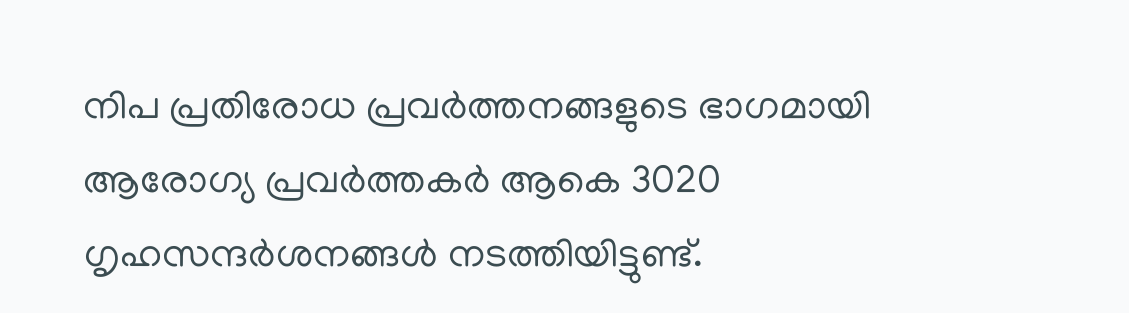നിപ പ്രതിരോധ പ്രവർത്തനങ്ങളുടെ ഭാഗമായി ആരോഗ്യ പ്രവർത്തകർ ആകെ 3020
ഗൃഹസന്ദർശനങ്ങൾ നടത്തിയിട്ടുണ്ട്.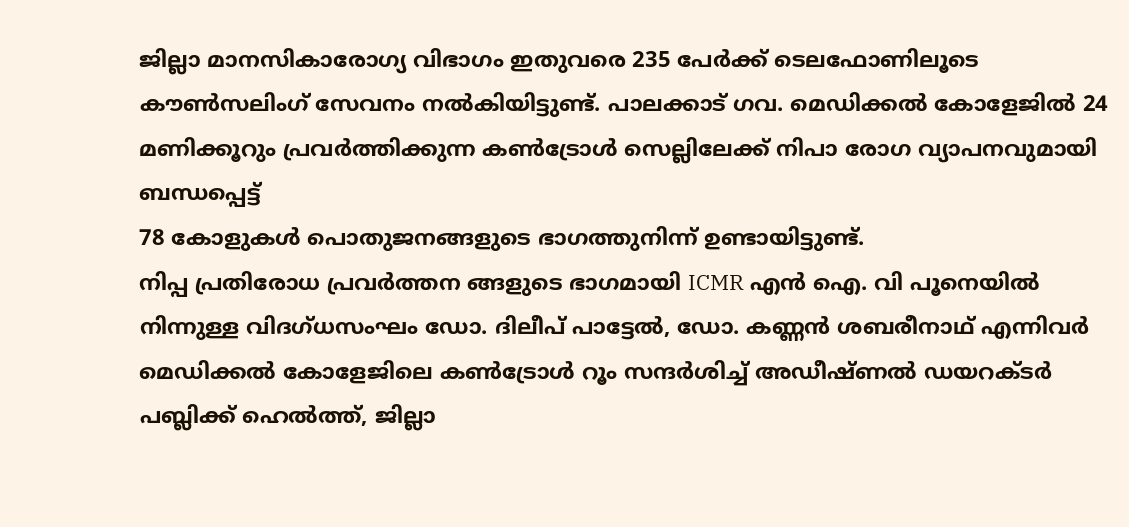ജില്ലാ മാനസികാരോഗ്യ വിഭാഗം ഇതുവരെ 235 പേർക്ക് ടെലഫോണിലൂടെ കൗൺസലിംഗ് സേവനം നൽകിയിട്ടുണ്ട്. പാലക്കാട് ഗവ. മെഡിക്കൽ കോളേജിൽ 24 മണിക്കൂറും പ്രവർത്തിക്കുന്ന കൺട്രോൾ സെല്ലിലേക്ക് നിപാ രോഗ വ്യാപനവുമായി ബന്ധപ്പെട്ട്
78 കോളുകൾ പൊതുജനങ്ങളുടെ ഭാഗത്തുനിന്ന് ഉണ്ടായിട്ടുണ്ട്.
നിപ്പ പ്രതിരോധ പ്രവർത്തന ങ്ങളുടെ ഭാഗമായി ICMR എൻ ഐ. വി പൂനെയിൽ നിന്നുള്ള വിദഗ്ധസംഘം ഡോ. ദിലീപ് പാട്ടേൽ, ഡോ. കണ്ണൻ ശബരീനാഥ് എന്നിവർ മെഡിക്കൽ കോളേജിലെ കൺട്രോൾ റൂം സന്ദർശിച്ച് അഡീഷ്ണൽ ഡയറക്ടർ പബ്ലിക്ക് ഹെൽത്ത്, ജില്ലാ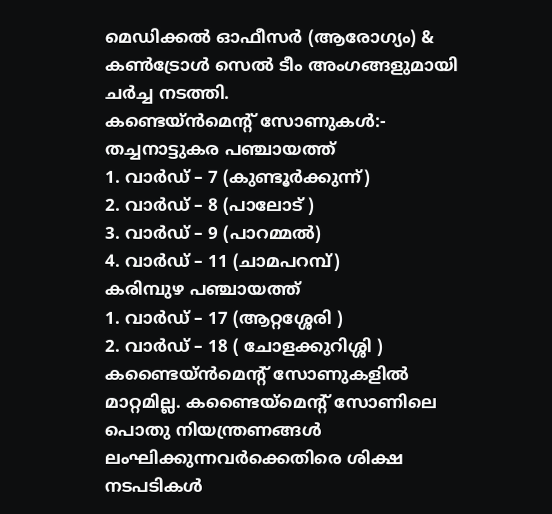മെഡിക്കൽ ഓഫീസർ (ആരോഗ്യം) & കൺട്രോൾ സെൽ ടീം അംഗങ്ങളുമായി ചർച്ച നടത്തി.
കണ്ടെയ്ൻമെന്റ് സോണുകൾ:-
തച്ചനാട്ടുകര പഞ്ചായത്ത്
1. വാർഡ് – 7 (കുണ്ടൂർക്കുന്ന്)
2. വാർഡ് – 8 (പാലോട് )
3. വാർഡ് – 9 (പാറമ്മൽ)
4. വാർഡ് – 11 (ചാമപറമ്പ്)
കരിമ്പുഴ പഞ്ചായത്ത്
1. വാർഡ് – 17 (ആറ്റശ്ശേരി )
2. വാർഡ് – 18 ( ചോളക്കുറിശ്ശി )
കണ്ടൈയ്ൻമെന്റ് സോണുകളിൽ മാറ്റമില്ല. കണ്ടൈയ്മെന്റ് സോണിലെ പൊതു നിയന്ത്രണങ്ങൾ ലംഘിക്കുന്നവർക്കെതിരെ ശിക്ഷ നടപടികൾ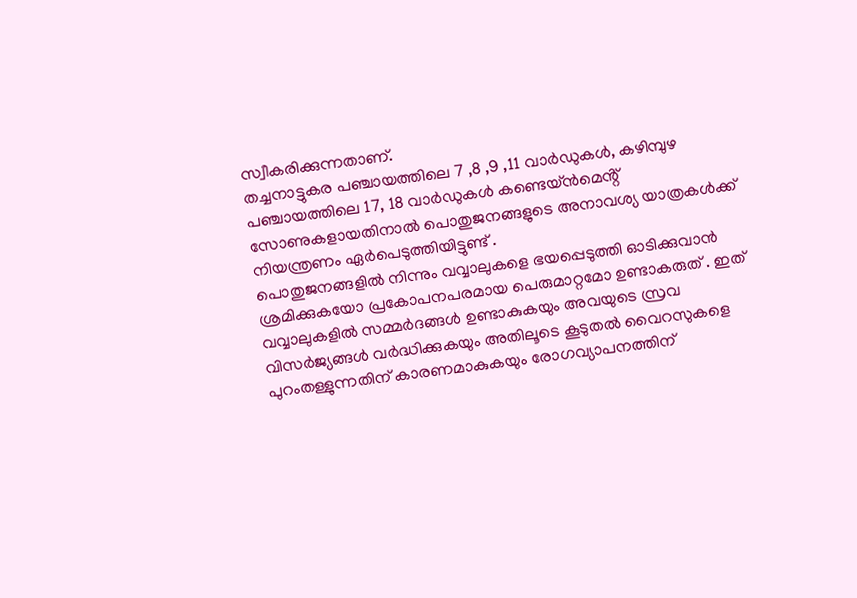സ്വീകരിക്കുന്നതാണ്.
തച്ചനാട്ടുകര പഞ്ചായത്തിലെ 7 ,8 ,9 ,11 വാർഡുകൾ, കഴിമ്പുഴ പഞ്ചായത്തിലെ 17, 18 വാർഡുകൾ കണ്ടെയ്ൻമെൻ്റ് സോണുകളായതിനാൽ പൊതുജനങ്ങളുടെ അനാവശ്യ യാത്രകൾക്ക് നിയന്ത്രണം ഏർപെടുത്തിയിട്ടുണ്ട് .
പൊതുജനങ്ങളിൽ നിന്നും വവ്വാലുകളെ ഭയപ്പെടുത്തി ഓടിക്കുവാൻ ശ്രമിക്കുകയോ പ്രകോപനപരമായ പെരുമാറ്റമോ ഉണ്ടാകരുത് . ഇത് വവ്വാലുകളിൽ സമ്മർദങ്ങൾ ഉണ്ടാകുകയും അവയുടെ സ്രവ വിസർജ്യങ്ങൾ വർദ്ധിക്കുകയും അതിലൂടെ കൂടുതൽ വൈറസുകളെ പുറംതള്ളുന്നതിന് കാരണമാകുകയും രോഗവ്യാപനത്തിന്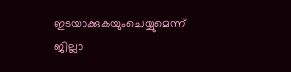ഇടയാക്കുകയുംചെയ്യുമെന്ന് ജില്ലാ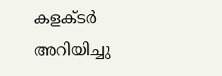കളക്ടർ അറിയിച്ചു